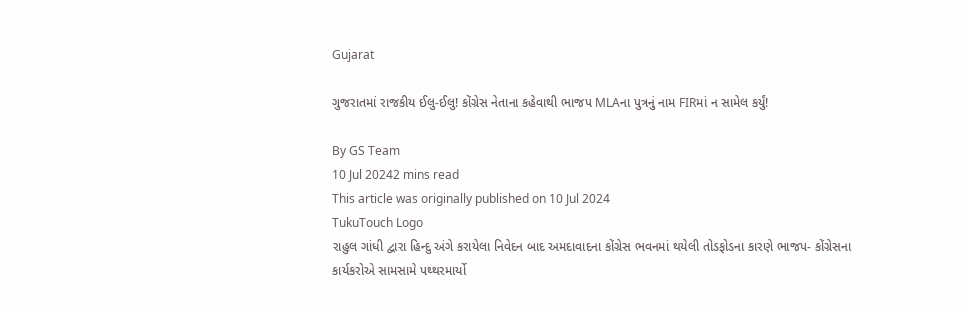Gujarat

ગુજરાતમાં રાજકીય ઈલુ-ઈલુ! કોંગ્રેસ નેતાના કહેવાથી ભાજપ MLAના પુત્રનું નામ FIRમાં ન સામેલ કર્યું!

By GS Team
10 Jul 20242 mins read
This article was originally published on 10 Jul 2024
TukuTouch Logo
રાહુલ ગાંધી દ્વારા હિન્દુ અંગે કરાયેલા નિવેદન બાદ અમદાવાદના કોંગ્રેસ ભવનમાં થયેલી તોડફોડના કારણે ભાજપ- કોંગ્રેસના કાર્યકરોએ સામસામે પથ્થરમાર્યો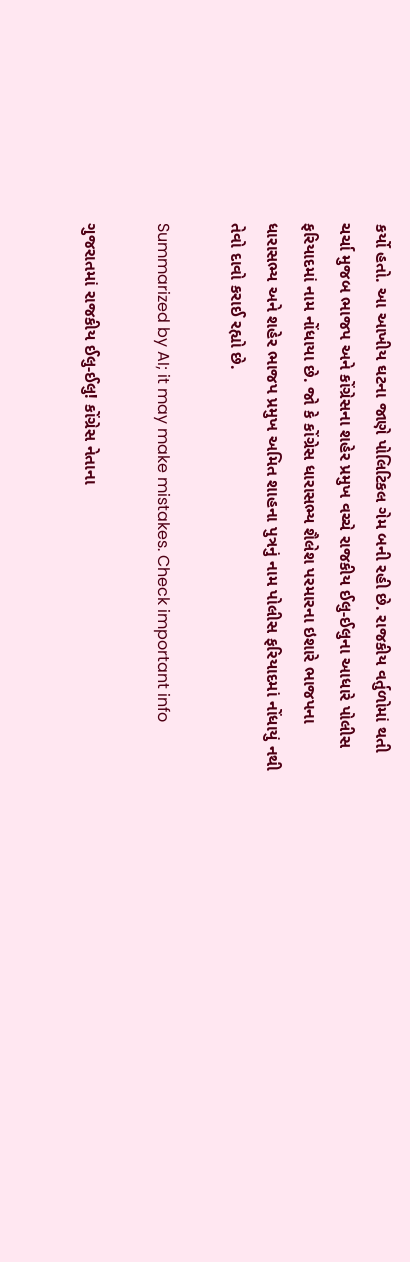કર્યો હતો. આ આખીય ઘટના જાણે પોલિટિકલ ગેમ બની રહી છે. રાજકીય વર્તુળોમાં થતી ચર્ચા મુજબ ભાજપ અને કોંગ્રેસના શહેર પ્રમુખ વચ્ચે રાજકીય ઈલુ-ઈલુના આધારે પોલીસ ફરિયાદમાં નામ નોંધાયા છે. જો કે કોંગ્રેસ ધારાસભ્ય શૈલેશ પરમારના ઇશારે ભાજપના ધારાસભ્ય અને શહેર ભાજપ પ્રમુખ અમિત શાહના પુત્રનું નામ પોલીસ ફરિયાદમાં નોંધાયું નથી તેવો દાવો કરાઈ રહ્યો છે.

Summarized by AI; it may make mistakes. Check important info

ગુજરાતમાં રાજકીય ઈલુ-ઈલુ! કોંગ્રેસ નેતાના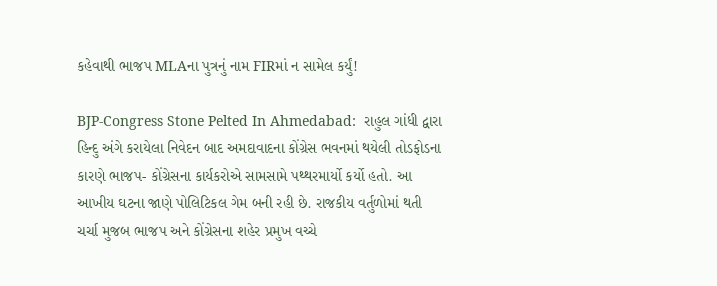કહેવાથી ભાજપ MLAના પુત્રનું નામ FIRમાં ન સામેલ કર્યું!

BJP-Congress Stone Pelted In Ahmedabad:  રાહુલ ગાંધી દ્વારા હિન્દુ અંગે કરાયેલા નિવેદન બાદ અમદાવાદના કોંગ્રેસ ભવનમાં થયેલી તોડફોડના કારણે ભાજપ- કોંગ્રેસના કાર્યકરોએ સામસામે પથ્થરમાર્યો કર્યો હતો. આ આખીય ઘટના જાણે પોલિટિકલ ગેમ બની રહી છે. રાજકીય વર્તુળોમાં થતી ચર્ચા મુજબ ભાજપ અને કોંગ્રેસના શહેર પ્રમુખ વચ્ચે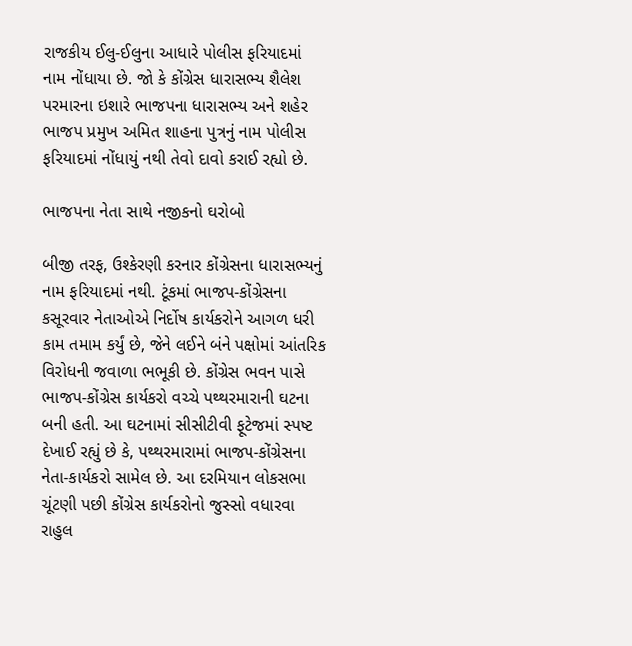રાજકીય ઈલુ-ઈલુના આધારે પોલીસ ફરિયાદમાં નામ નોંધાયા છે. જો કે કોંગ્રેસ ધારાસભ્ય શૈલેશ પરમારના ઇશારે ભાજપના ધારાસભ્ય અને શહેર ભાજપ પ્રમુખ અમિત શાહના પુત્રનું નામ પોલીસ ફરિયાદમાં નોંધાયું નથી તેવો દાવો કરાઈ રહ્યો છે.

ભાજપના નેતા સાથે નજીકનો ઘરોબો

બીજી તરફ, ઉશ્કેરણી કરનાર કોંગ્રેસના ધારાસભ્યનું નામ ફરિયાદમાં નથી. ટૂંકમાં ભાજપ-કોંગ્રેસના કસૂરવાર નેતાઓએ નિર્દોષ કાર્યકરોને આગળ ધરી કામ તમામ કર્યું છે, જેને લઈને બંને પક્ષોમાં આંતરિક વિરોધની જવાળા ભભૂકી છે. કોંગ્રેસ ભવન પાસે ભાજપ-કોંગ્રેસ કાર્યકરો વચ્ચે પથ્થરમારાની ઘટના બની હતી. આ ઘટનામાં સીસીટીવી ફૂટેજમાં સ્પષ્ટ દેખાઈ રહ્યું છે કે, પથ્થરમારામાં ભાજ૫-કોંગ્રેસના નેતા-કાર્યકરો સામેલ છે. આ દરમિયાન લોકસભા ચૂંટણી પછી કોંગ્રેસ કાર્યકરોનો જુસ્સો વધારવા રાહુલ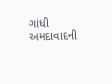ગાંધી અમદાવાદની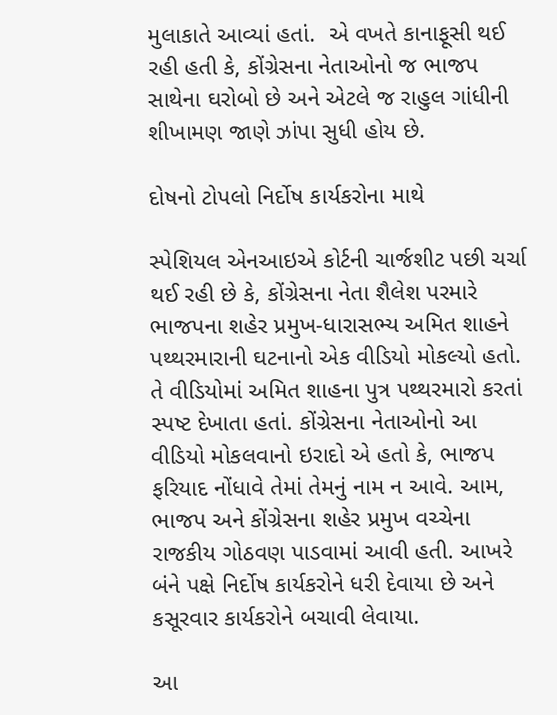મુલાકાતે આવ્યાં હતાં.  એ વખતે કાનાફૂસી થઈ રહી હતી કે, કોંગ્રેસના નેતાઓનો જ ભાજપ સાથેના ઘરોબો છે અને એટલે જ રાહુલ ગાંધીની શીખામણ જાણે ઝાંપા સુધી હોય છે.

દોષનો ટોપલો નિર્દોષ કાર્યકરોના માથે

સ્પેશિયલ એનઆઇએ કોર્ટની ચાર્જશીટ પછી ચર્ચા થઈ રહી છે કે, કોંગ્રેસના નેતા શૈલેશ પરમારે ભાજપના શહેર પ્રમુખ-ધારાસભ્ય અમિત શાહને પથ્થરમારાની ઘટનાનો એક વીડિયો મોકલ્યો હતો. તે વીડિયોમાં અમિત શાહના પુત્ર પથ્થરમારો કરતાં સ્પષ્ટ દેખાતા હતાં. કોંગ્રેસના નેતાઓનો આ વીડિયો મોકલવાનો ઇરાદો એ હતો કે, ભાજપ ફરિયાદ નોંધાવે તેમાં તેમનું નામ ન આવે. આમ, ભાજપ અને કોંગ્રેસના શહેર પ્રમુખ વચ્ચેના રાજકીય ગોઠવણ પાડવામાં આવી હતી. આખરે બંને પક્ષે નિર્દોષ કાર્યકરોને ધરી દેવાયા છે અને કસૂરવાર કાર્યકરોને બચાવી લેવાયા.

આ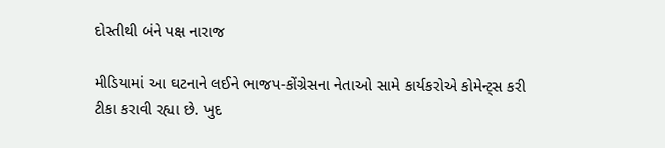દોસ્તીથી બંને પક્ષ નારાજ

મીડિયામાં આ ઘટનાને લઈને ભાજપ-કોંગ્રેસના નેતાઓ સામે કાર્યકરોએ કોમેન્ટ્સ કરી ટીકા કરાવી રહ્યા છે. ખુદ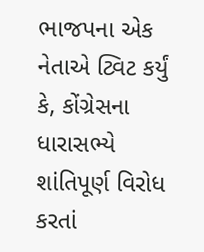ભાજપના એક નેતાએ ટ્વિટ કર્યું કે, કોંગ્રેસના ધારાસભ્યે શાંતિપૂર્ણ વિરોધ કરતાં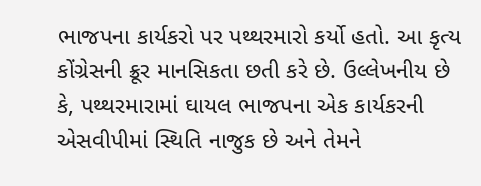ભાજપના કાર્યકરો પર પથ્થરમારો કર્યો હતો. આ કૃત્ય કોંગ્રેસની ક્રૂર માનસિકતા છતી કરે છે. ઉલ્લેખનીય છે કે, પથ્થરમારામાં ઘાયલ ભાજપના એક કાર્યકરની એસવીપીમાં સ્થિતિ નાજુક છે અને તેમને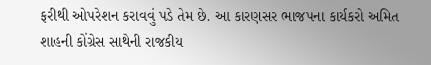ફરીથી ઓપરેશન કરાવવું પડે તેમ છે. આ કારણસર ભાજપના કાર્યકરો અમિત શાહની કોંગ્રેસ સાથેની રાજકીય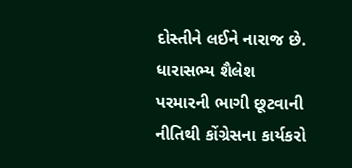દોસ્તીને લઈને નારાજ છે. ધારાસભ્ય શૈલેશ પરમારની ભાગી છૂટવાની નીતિથી કોંગ્રેસના કાર્યકરો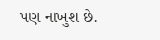પણ નાખુશ છે.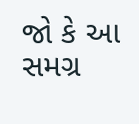જો કે આ સમગ્ર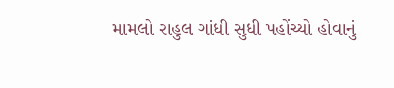મામલો રાહુલ ગાંધી સુધી પહોંચ્યો હોવાનું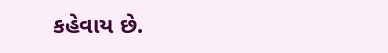કહેવાય છે.